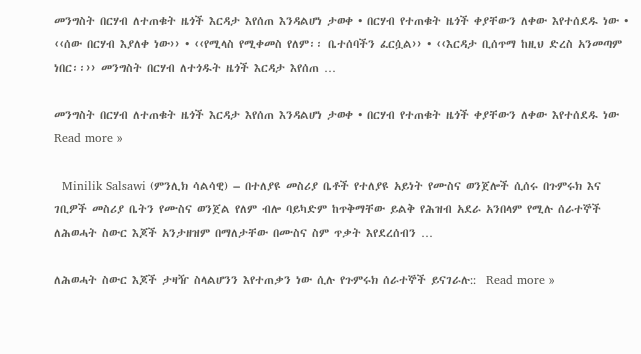መንግስት በርሃብ ለተጠቁት ዜጎች እርዳታ እየሰጠ እንዳልሆነ ታወቀ • በርሃብ የተጠቁት ዜጎች ቀያቸውን ለቀው እየተሰደዱ ነው • ‹‹ሰው በርሃብ እያለቀ ነው›› • ‹‹የሚላስ የሚቀመስ የለም፡፡ ቤተሰባችን ፈርሷል›› • ‹‹እርዳታ ቢሰጥማ ከዚህ ድረስ አንመጣም ነበር፡፡›› መንግስት በርሃብ ለተጎዱት ዜጎች እርዳታ እየሰጠ …

መንግስት በርሃብ ለተጠቁት ዜጎች እርዳታ እየሰጠ እንዳልሆነ ታወቀ • በርሃብ የተጠቁት ዜጎች ቀያቸውን ለቀው እየተሰደዱ ነው Read more »

  Minilik Salsawi (ምንሊክ ሳልሳዊ) – በተለያዩ መስሪያ ቤቶች የተለያዩ አይነት የሙስና ወንጀሎች ሲሰሩ በጉምሩክ እና ገቢዎች መስሪያ ቤትን የሙስና ወንጀል የለም ብሎ ባይካድም ከጥቅማቸው ይልቅ የሕዝብ አደራ አንበላም የሚሉ ሰራተኞች ለሕወሓት ስውር እጆች አንታዘዝም በማለታቸው በሙስና ስም ጥቃት እየደረሰብን …

ለሕወሓት ስውር እጆች ታዛዥ ስላልሆንን እየተጠቃን ነው ሲሉ የጉምሩክ ሰራተኞች ይናገራሉ::  Read more »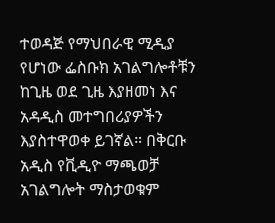ተወዳጅ የማህበራዊ ሚዲያ የሆነው ፌስቡክ አገልግሎቶቹን ከጊዜ ወደ ጊዜ እያዘመነ እና አዳዲስ መተግበሪያዎችን እያስተዋወቀ ይገኛል። በቅርቡ አዲስ የቪዲዮ ማጫወቻ አገልግሎት ማስታወቁም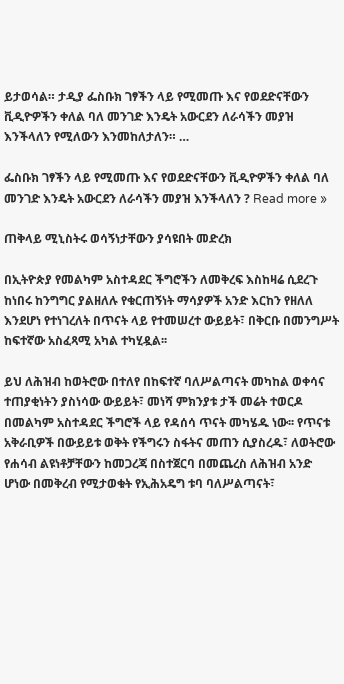ይታወሳል። ታዲያ ፌስቡክ ገፃችን ላይ የሚመጡ እና የወደድናቸውን ቪዲዮዎችን ቀለል ባለ መንገድ እንዴት አውርደን ለራሳችን መያዝ እንችላለን የሚለውን እንመከለታለን። …

ፌስቡክ ገፃችን ላይ የሚመጡ እና የወደድናቸውን ቪዲዮዎችን ቀለል ባለ መንገድ እንዴት አውርደን ለራሳችን መያዝ እንችላለን ? Read more »

ጠቅላይ ሚኒስትሩ ወሳኝነታቸውን ያሳዩበት መድረክ

በኢትዮጵያ የመልካም አስተዳደር ችግሮችን ለመቅረፍ እስከዛሬ ሲደረጉ ከነበሩ ከንግግር ያልዘለሉ የቁርጠኝነት ማሳያዎች አንድ እርከን የዘለለ እንደሆነ የተነገረለት በጥናት ላይ የተመሠረተ ውይይት፣ በቅርቡ በመንግሥት ከፍተኛው አስፈጻሚ አካል ተካሂዷል፡፡

ይህ ለሕዝብ ከወትሮው በተለየ በከፍተኛ ባለሥልጣናት መካከል ወቀሳና ተጠያቂነትን ያስነሳው ውይይት፣ መነሻ ምክንያቱ ታች መሬት ተወርዶ በመልካም አስተዳደር ችግሮች ላይ የዳሰሳ ጥናት መካሄዱ ነው፡፡ የጥናቱ አቅራቢዎች በውይይቱ ወቅት የችግሩን ስፋትና መጠን ሲያስረዱ፣ ለወትሮው የሐሳብ ልዩነቶቻቸውን ከመጋረጃ በስተጀርባ በመጨረስ ለሕዝብ አንድ ሆነው በመቅረብ የሚታወቁት የኢሕአዴግ ቱባ ባለሥልጣናት፣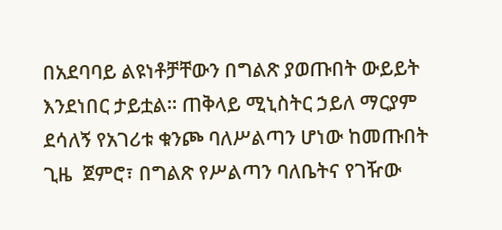በአደባባይ ልዩነቶቻቸውን በግልጽ ያወጡበት ውይይት እንደነበር ታይቷል፡፡ ጠቅላይ ሚኒስትር ኃይለ ማርያም ደሳለኝ የአገሪቱ ቁንጮ ባለሥልጣን ሆነው ከመጡበት ጊዜ  ጀምሮ፣ በግልጽ የሥልጣን ባለቤትና የገዥው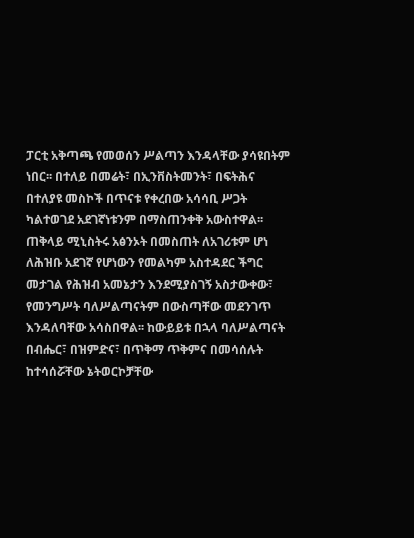ፓርቲ አቅጣጫ የመወሰን ሥልጣን እንዳላቸው ያሳዩበትም ነበር፡፡ በተለይ በመሬት፣ በኢንቨስትመንት፣ በፍትሕና በተለያዩ መስኮች በጥናቱ የቀረበው አሳሳቢ ሥጋት ካልተወገደ አደገኛነቱንም በማስጠንቀቅ አውስተዋል፡፡ ጠቅላይ ሚኒስትሩ አፅንኦት በመስጠት ለአገሪቱም ሆነ ለሕዝቡ አደገኛ የሆነውን የመልካም አስተዳደር ችግር መታገል የሕዝብ አመኔታን እንደሚያስገኝ አስታውቀው፣ የመንግሥት ባለሥልጣናትም በውስጣቸው መደንገጥ እንዳለባቸው አሳስበዋል፡፡ ከውይይቱ በኋላ ባለሥልጣናት በብሔር፣ በዝምድና፣ በጥቅማ ጥቅምና በመሳሰሉት ከተሳሰሯቸው ኔትወርኮቻቸው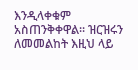እንዲላቀቁም አስጠንቅቀዋል፡፡ ዝርዝሩን ለመመልከት እዚህ ላይ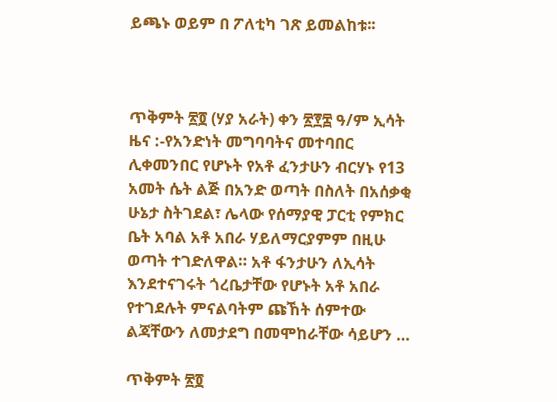ይጫኑ ወይም በ ፖለቲካ ገጽ ይመልከቱ፡፡



ጥቅምት ፳፬ (ሃያ አራት) ቀን ፳፻፰ ዓ/ም ኢሳት ዜና :-የአንድነት መግባባትና መተባበር ሊቀመንበር የሆኑት የአቶ ፈንታሁን ብርሃኑ የ13 አመት ሴት ልጅ በአንድ ወጣት በስለት በአሰቃቂ ሁኔታ ስትገደል፣ ሌላው የሰማያዊ ፓርቲ የምክር ቤት አባል አቶ አበራ ሃይለማርያምም በዚሁ ወጣት ተገድለዋል። አቶ ፋንታሁን ለኢሳት እንደተናገሩት ጎረቤታቸው የሆኑት አቶ አበራ የተገደሉት ምናልባትም ጩኸት ሰምተው ልጃቸውን ለመታደግ በመሞከራቸው ሳይሆን …

ጥቅምት ፳፬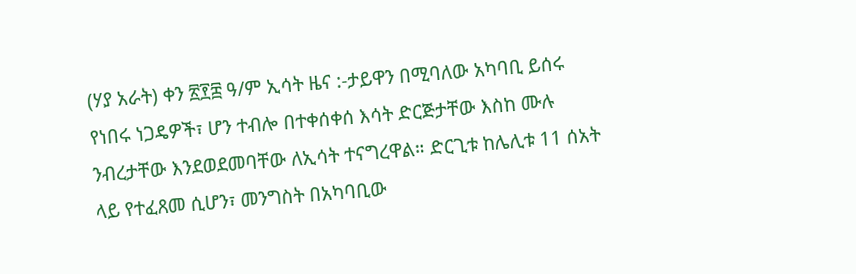(ሃያ አራት) ቀን ፳፻፰ ዓ/ም ኢሳት ዜና :-ታይዋን በሚባለው አካባቢ ይሰሩ የነበሩ ነጋዴዎች፣ ሆን ተብሎ በተቀሰቀሰ እሳት ድርጅታቸው እስከ ሙሉ ንብረታቸው እንደወደመባቸው ለኢሳት ተናግረዋል። ድርጊቱ ከሌሊቱ 11 ሰአት ላይ የተፈጸመ ሲሆን፣ መንግስት በአካባቢው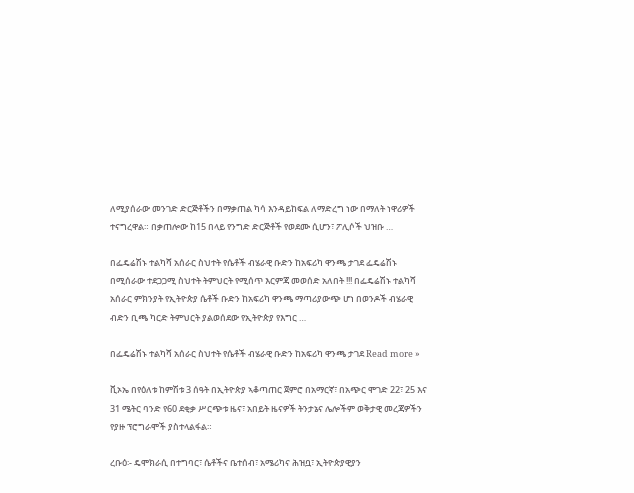ለሚያሰራው መንገድ ድርጅቶችን በማቃጠል ካሳ እንዳይከፍል ለማድረግ ነው በማለት ነዋሪዎች ተናግረዋል። በቃጠሎው ከ15 በላይ የንግድ ድርጅቶች የወደሙ ሲሆን፣ ፖሊሶች ህዝቡ …

በፌዴሬሽኑ ተልካሻ አሰራር ስህተት የሴቶች ብሄራዊ ቡድን ከአፍሪካ ዋንጫ ታገደ ፌዴሬሽኑ በሚሰራው ተደጋጋሚ ስህተት ትምህርት የሚሰጥ እርምጃ መወሰድ አለበት !!! በፌዴሬሽኑ ተልካሻ አሰራር ምክንያት የኢትዮጵያ ሴቶች ቡድን ከአፍሪካ ዋንጫ ማጣሪያውጭ ሆነ በወንዶች ብሄራዊ ብድን ቢጫ ካርድ ትምህርት ያልወሰደው የኢትዮጵያ የእግር …

በፌዴሬሽኑ ተልካሻ አሰራር ስህተት የሴቶች ብሄራዊ ቡድን ከአፍሪካ ዋንጫ ታገደ Read more »

ቪኦኤ በየዕለቱ ከምሽቱ 3 ሰዓት በኢትዮጵያ ኣቆጣጠር ጀምሮ በአማርኛ፣ በአጭር ሞገድ 22፣ 25 እና 31 ሜትር ባንድ የ60 ደቂቃ ሥርጭቱ ዜና፣ አበይት ዜናዎች ትንታኔና ሌሎችም ወቅታዊ መረጃዎችን የያዙ ፕሮግራሞች ያስተላልፋል።

ረቡዕ፡- ዴሞክራሲ በተግባር፣ ሴቶችና ቤተሰብ፣ አሜሪካና ሕዝቧ፣ ኢትዮጵያዊያን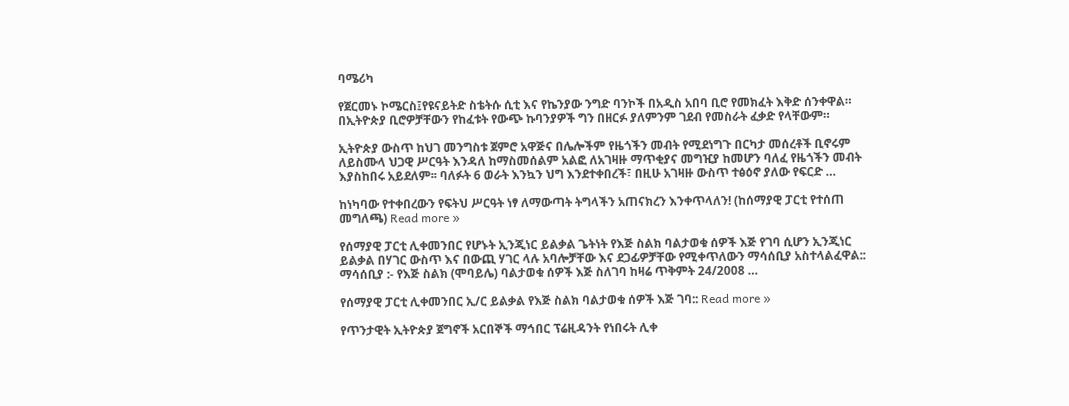ባሜሪካ

የጀርመኑ ኮሜርስ፤የዩናይትድ ስቴትሱ ሲቲ እና የኬንያው ንግድ ባንኮች በአዲስ አበባ ቢሮ የመክፈት እቅድ ሰንቀዋል። በኢትዮጵያ ቢሮዎቻቸውን የከፈቱት የውጭ ኩባንያዎች ግን በዘርፉ ያለምንም ገደብ የመስራት ፈቃድ የላቸውም።

ኢትዮጵያ ውስጥ ከህገ መንግስቱ ጀምሮ አዋጅና በሌሎችም የዜጎችን መብት የሚደነግጉ በርካታ መሰረቶች ቢኖሩም ለይስሙላ ህጋዊ ሥርዓት እንዳለ ከማስመሰልም አልፎ ለአገዛዙ ማጥቂያና መግዢያ ከመሆን ባለፈ የዜጎችን መብት እያስከበሩ አይደለም፡፡ ባለፉት 6 ወራት እንኳን ህግ እንደተቀበረች፣ በዚሁ አገዛዙ ውስጥ ተፅዕኖ ያለው የፍርድ …

ከነካባው የተቀበረውን የፍትህ ሥርዓት ነፃ ለማውጣት ትግላችን አጠናክረን እንቀጥላለን! (ከሰማያዊ ፓርቲ የተሰጠ መግለጫ) Read more »

የሰማያዊ ፓርቲ ሊቀመንበር የሆኑት ኢንጂነር ይልቃል ጌትነት የእጅ ስልክ ባልታወቁ ሰዎች እጅ የገባ ሲሆን ኢንጂነር ይልቃል በሃገር ውስጥ እና በውጪ ሃገር ላሉ አባሎቻቸው እና ደጋፊዎቻቸው የሚቀጥለውን ማሳሰቢያ አስተላልፈዋል:: ማሳሰቢያ :- የእጅ ስልክ (ሞባይሌ) ባልታወቁ ሰዎች እጅ ስለገባ ከዛሬ ጥቅምት 24/2008 …

የሰማያዊ ፓርቲ ሊቀመንበር ኢ/ር ይልቃል የእጅ ስልክ ባልታወቁ ሰዎች እጅ ገባ:: Read more »

የጥንታዊት ኢትዮጵያ ጀግኖች አርበኞች ማኅበር ፕሬዚዳንት የነበሩት ሊቀ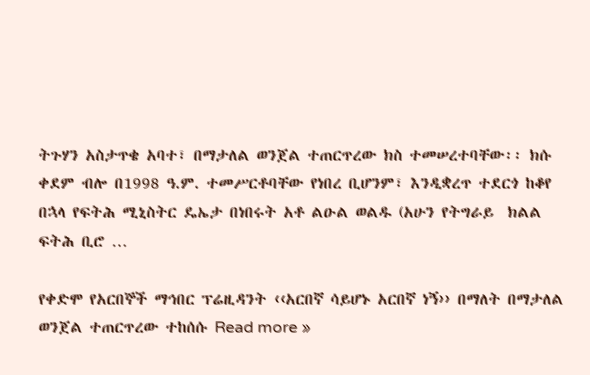ትጉሃን አስታጥቄ አባተ፣ በማታለል ወንጀል ተጠርጥረው ክስ ተመሠረተባቸው፡፡ ክሱ ቀደም ብሎ በ1998 ዓ.ም. ተመሥርቶባቸው የነበረ ቢሆንም፣ እንዲቋረጥ ተደርጎ ከቆየ በኋላ የፍትሕ ሚኒስትር ዴኤታ በነበሩት አቶ ልዑል ወልዱ (አሁን የትግራይ  ክልል ፍትሕ ቢሮ …

የቀድሞ የአርበኞች ማኅበር ፕሬዚዳንት ‹‹አርበኛ ሳይሆኑ አርበኛ ነኝ›› በማለት በማታለል ወንጀል ተጠርጥረው ተከሰሱ Read more »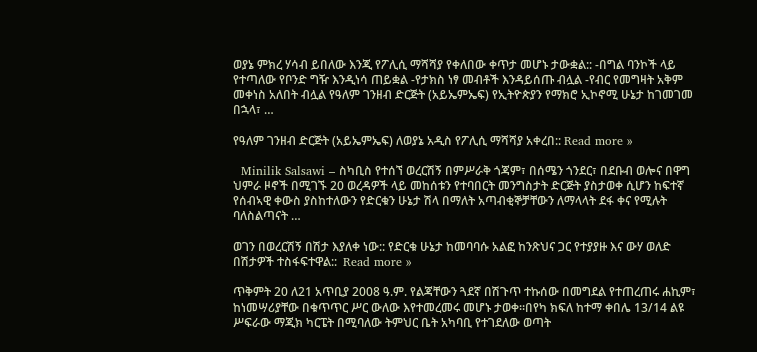ወያኔ ምክረ ሃሳብ ይበለው እንጂ የፖሊሲ ማሻሻያ የቀለበው ቀጥታ መሆኑ ታውቋል:: -በግል ባንኮች ላይ የተጣለው የቦንድ ግዥ እንዲነሳ ጠይቋል -የታክስ ነፃ መብቶች እንዳይሰጡ ብሏል -የብር የመግዛት አቅም መቀነስ አለበት ብሏል የዓለም ገንዘብ ድርጅት (አይኤምኤፍ) የኢትዮጵያን የማክሮ ኢኮኖሚ ሁኔታ ከገመገመ በኋላ፣ …

የዓለም ገንዘብ ድርጅት (አይኤምኤፍ) ለወያኔ አዲስ የፖሊሲ ማሻሻያ አቀረበ:: Read more »

  Minilik Salsawi – ስካቢስ የተሰኘ ወረርሽኝ በምሥራቅ ጎጃም፣ በሰሜን ጎንደር፣ በደቡብ ወሎና በዋግ ህምራ ዞኖች በሚገኙ 20 ወረዳዎች ላይ መከሰቱን የተባበርት መንግስታት ድርጅት ያስታወቀ ሲሆን ከፍተኛ የሰብኣዊ ቀውስ ያስከተለውን የድርቁን ሁኔታ ሽላ በማለት አጣብቂኞቻቸውን ለማላላት ደፋ ቀና የሚሉት ባለስልጣናት …

ወገን በወረርሽኝ በሽታ እያለቀ ነው:: የድርቁ ሁኔታ ከመባባሱ አልፎ ከንጽህና ጋር የተያያዙ እና ውሃ ወለድ በሽታዎች ተስፋፍተዋል::  Read more »

ጥቅምት 20 ለ21 አጥቢያ 2008 ዓ.ም. የልጃቸውን ጓደኛ በሽጉጥ ተኩሰው በመግደል የተጠረጠሩ ሐኪም፣ ከነመሣሪያቸው በቁጥጥር ሥር ውለው እየተመረመሩ መሆኑ ታወቀ፡፡በየካ ክፍለ ከተማ ቀበሌ 13/14 ልዩ ሥፍራው ማጂክ ካርፔት በሚባለው ትምህር ቤት አካባቢ የተገደለው ወጣት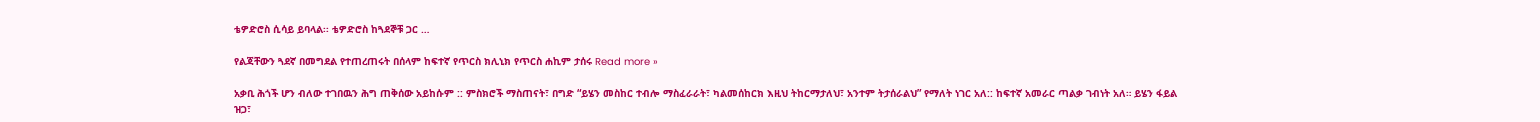ቴዎድሮስ ሲሳይ ይባላል፡፡ ቴዎድሮስ ከጓደኞቹ ጋር …

የልጃቸውን ጓደኛ በመግደል የተጠረጠሩት በሰላም ከፍተኛ የጥርስ ክሊኒክ የጥርስ ሐኪም ታሰሩ Read more »

አቃቢ ሕጎች ሆን ብለው ተገበዉን ሕግ ጠቅሰው አይከሱም :: ምስክሮች ማስጠናት፣ በግድ “ይሄን መስከር ተብሎ ማስፈራራት፣ ካልመሰከርክ እዚህ ትከርማታለህ፣ አንተም ትታሰራልህ” የማለት ነገር አለ:: ከፍተኛ አመራር ጣልቃ ገብነት አለ። ይሄን ፋይል ዝጋ፣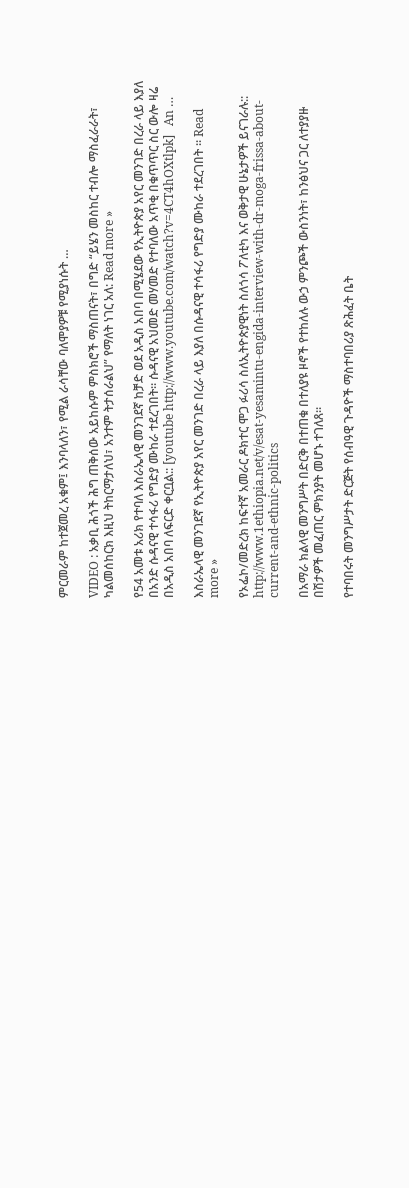ምርመራም ከተጀመረ አቁም፤ እንባላለን፣ የሚል ራሳቸው ባለሞያዎቹ የሚያነሱት …

VIDEO : አቃቢ ሕጎች ሕግ ጠቅሰው አይከሱም ምስክሮች ማስጠናት፣ በግድ “ይሄን መስከር ተብሎ ማስፈራራት፣ ካልመሰከርክ እዚህ ትከርማታለህ፣ አንተም ትታሰራልህ” የማለት ነገር አለ: Read more »

የ54 አመቱ አሪክ የተባለ እስራኤላዊ መንገደኛ ከቻድ ወደ አዲስ አበባ በሚሄደው የኢትዮጵያ አየር መንገድ በረራ ላይ እያለ በአንድ ሱዳናዊ ተሳፋሪ የግድያ ሙከራ ተደረገበት። ሱዳናዊ አህመድ መሃመድ የተባለው አጥቂ በቁጥጥር ስር ውሎ ዛሬ በአዲስ አበባ ለፍርድ ቀርቧል:: [youtube http://www.youtube.com/watch?v=4CT4hOXtlpk]   An …

እስራኤላዊ መንገደኛ የኢትዮጵያ አየር መንገድ በረራ ላይ እያለ በሱዳናዊ ተሳፋሪ የግድያ ሙከራ ተደረገበት ። Read more »

የኦፌኮ/መድረክ ከፍተኛ አመራር ዶክተር ሞጋ ፉሪሳ ስለኢትዮጵያዊነት ስለጎሳ ፖለቲካ እና ወቅታዊ ሁኔታዎች ይናገራሉ:: http://www.1ethiopia.net/v/esat-yesamintu-engida-interview-with-dr-moga-frissa-about-current-and-ethnic-politics

በአማራ ክልላዊ መንግሥት በድርቅ በተጠቁ በተለያዩ ዞኖች የተከለሉ ውኃ ምንጮች ውስንነት፣ ከንፅህና ጋር ለተያያዙ በሽታዎች መፈጠር ምክንያት መሆኑ ተገለጸ፡፡

የተባበሩት መንግሥታት ድርጅት የሰብዓዊ ጉዳዮች ማስተባበሪያ ጽሕፈት ቤት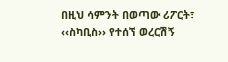በዚህ ሳምንት በወጣው ሪፖርት፣ ‹‹ስካቢስ›› የተሰኘ ወረርሽኝ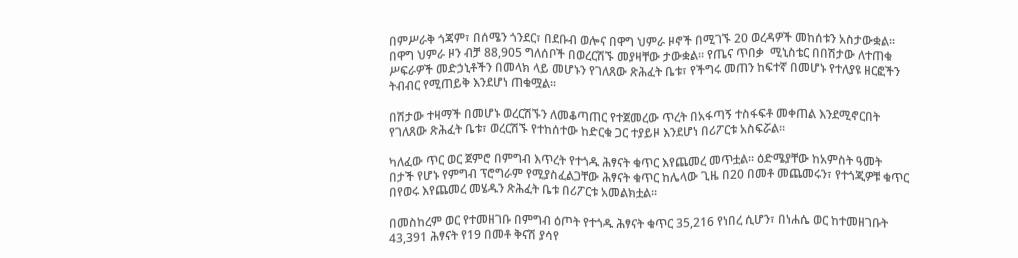በምሥራቅ ጎጃም፣ በሰሜን ጎንደር፣ በደቡብ ወሎና በዋግ ህምራ ዞኖች በሚገኙ 20 ወረዳዎች መከሰቱን አስታውቋል፡፡ በዋግ ህምራ ዞን ብቻ 88,905 ግለሰቦች በወረርሽኙ መያዛቸው ታውቋል፡፡ የጤና ጥበቃ  ሚኒስቴር በበሽታው ለተጠቁ ሥፍራዎች መድኃኒቶችን በመላክ ላይ መሆኑን የገለጸው ጽሕፈት ቤቱ፣ የችግሩ መጠን ከፍተኛ በመሆኑ የተለያዩ ዘርፎችን ትብብር የሚጠይቅ እንደሆነ ጠቁሟል፡፡

በሽታው ተዛማች በመሆኑ ወረርሽኙን ለመቆጣጠር የተጀመረው ጥረት በአፋጣኝ ተስፋፍቶ መቀጠል እንደሚኖርበት የገለጸው ጽሕፈት ቤቱ፣ ወረርሽኙ የተከሰተው ከድርቁ ጋር ተያይዞ እንደሆነ በሪፖርቱ አስፍሯል፡፡

ካለፈው ጥር ወር ጀምሮ በምግብ እጥረት የተጎዱ ሕፃናት ቁጥር እየጨመረ መጥቷል፡፡ ዕድሜያቸው ከአምስት ዓመት በታች የሆኑ የምግብ ፕሮግራም የሚያስፈልጋቸው ሕፃናት ቁጥር ከሌላው ጊዜ በ20 በመቶ መጨመሩን፣ የተጎጂዎቹ ቁጥር በየወሩ እየጨመረ መሄዱን ጽሕፈት ቤቱ በሪፖርቱ አመልክቷል፡፡

በመስከረም ወር የተመዘገቡ በምግብ ዕጦት የተጎዱ ሕፃናት ቁጥር 35,216 የነበረ ሲሆን፣ በነሐሴ ወር ከተመዘገቡት 43,391 ሕፃናት የ19 በመቶ ቅናሽ ያሳየ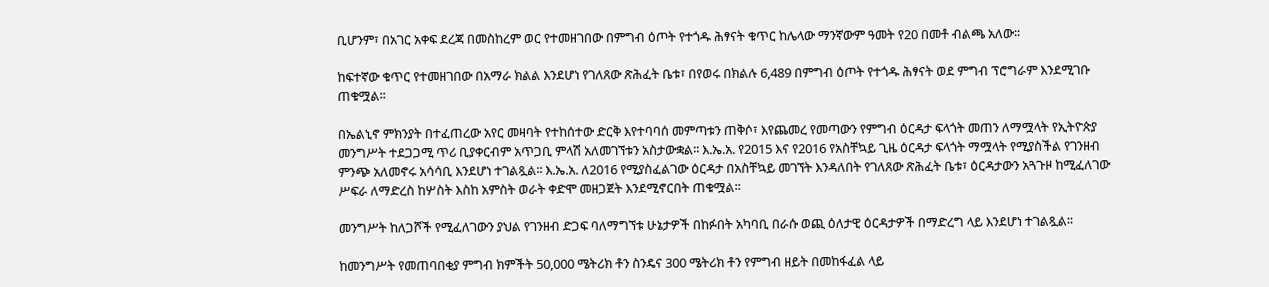ቢሆንም፣ በአገር አቀፍ ደረጃ በመስከረም ወር የተመዘገበው በምግብ ዕጦት የተጎዱ ሕፃናት ቁጥር ከሌላው ማንኛውም ዓመት የ20 በመቶ ብልጫ አለው፡፡

ከፍተኛው ቁጥር የተመዘገበው በአማራ ክልል እንደሆነ የገለጸው ጽሕፈት ቤቱ፣ በየወሩ በክልሉ 6,489 በምግብ ዕጦት የተጎዱ ሕፃናት ወደ ምግብ ፕሮግራም እንደሚገቡ ጠቁሟል፡፡

በኤልኒኖ ምክንያት በተፈጠረው አየር መዛባት የተከሰተው ድርቅ እየተባባሰ መምጣቱን ጠቅሶ፣ እየጨመረ የመጣውን የምግብ ዕርዳታ ፍላጎት መጠን ለማሟላት የኢትዮጵያ መንግሥት ተደጋጋሚ ጥሪ ቢያቀርብም አጥጋቢ ምላሽ አለመገኘቱን አስታውቋል፡፡ እ.ኤ.አ. የ2015 እና የ2016 የአስቸኳይ ጊዜ ዕርዳታ ፍላጎት ማሟላት የሚያስችል የገንዘብ ምንጭ አለመኖሩ አሳሳቢ እንደሆነ ተገልጿል፡፡ እ.ኤ.አ. ለ2016 የሚያስፈልገው ዕርዳታ በአስቸኳይ መገኘት እንዳለበት የገለጸው ጽሕፈት ቤቱ፣ ዕርዳታውን አጓጉዞ ከሚፈለገው ሥፍራ ለማድረስ ከሦስት እስከ አምስት ወራት ቀድሞ መዘጋጀት እንደሚኖርበት ጠቁሟል፡፡

መንግሥት ከለጋሾች የሚፈለገውን ያህል የገንዘብ ድጋፍ ባለማግኘቱ ሁኔታዎች በከፉበት አካባቢ በራሱ ወጪ ዕለታዊ ዕርዳታዎች በማድረግ ላይ እንደሆነ ተገልጿል፡፡

ከመንግሥት የመጠባበቂያ ምግብ ክምችት 50,000 ሜትሪክ ቶን ስንዴና 300 ሜትሪክ ቶን የምግብ ዘይት በመከፋፈል ላይ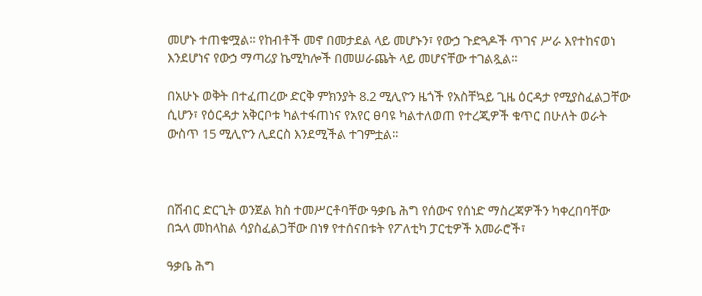መሆኑ ተጠቁሟል፡፡ የከብቶች መኖ በመታደል ላይ መሆኑን፣ የውኃ ጉድጓዶች ጥገና ሥራ እየተከናወነ እንደሆነና የውኃ ማጣሪያ ኬሚካሎች በመሠራጨት ላይ መሆናቸው ተገልጿል፡፡

በአሁኑ ወቅት በተፈጠረው ድርቅ ምክንያት 8.2 ሚሊዮን ዜጎች የአስቸኳይ ጊዜ ዕርዳታ የሚያስፈልጋቸው ሲሆን፣ የዕርዳታ አቅርቦቱ ካልተፋጠነና የአየር ፀባዩ ካልተለወጠ የተረጂዎች ቁጥር በሁለት ወራት ውስጥ 15 ሚሊዮን ሊደርስ እንደሚችል ተገምቷል፡፡



በሽብር ድርጊት ወንጀል ክስ ተመሥርቶባቸው ዓቃቤ ሕግ የሰውና የሰነድ ማስረጃዎችን ካቀረበባቸው በኋላ መከላከል ሳያስፈልጋቸው በነፃ የተሰናበቱት የፖለቲካ ፓርቲዎች አመራሮች፣

ዓቃቤ ሕግ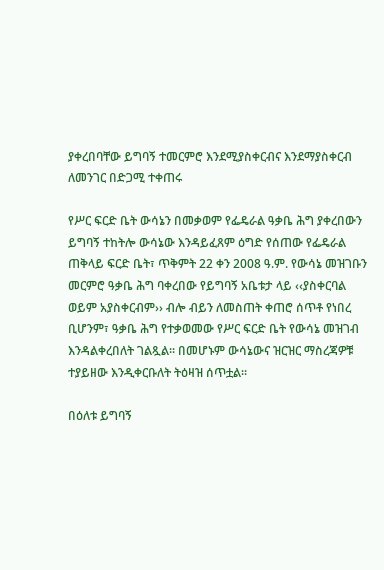ያቀረበባቸው ይግባኝ ተመርምሮ እንደሚያስቀርብና እንደማያስቀርብ ለመንገር በድጋሚ ተቀጠሩ

የሥር ፍርድ ቤት ውሳኔን በመቃወም የፌዴራል ዓቃቤ ሕግ ያቀረበውን ይግባኝ ተከትሎ ውሳኔው እንዳይፈጸም ዕግድ የሰጠው የፌዴራል ጠቅላይ ፍርድ ቤት፣ ጥቅምት 22 ቀን 2008 ዓ.ም. የውሳኔ መዝገቡን መርምሮ ዓቃቤ ሕግ ባቀረበው የይግባኝ አቤቱታ ላይ ‹‹ያስቀርባል ወይም አያስቀርብም›› ብሎ ብይን ለመስጠት ቀጠሮ ሰጥቶ የነበረ ቢሆንም፣ ዓቃቤ ሕግ የተቃወመው የሥር ፍርድ ቤት የውሳኔ መዝገብ እንዳልቀረበለት ገልጿል፡፡ በመሆኑም ውሳኔውና ዝርዝር ማስረጃዎቹ ተያይዘው እንዲቀርቡለት ትዕዛዝ ሰጥቷል፡፡

በዕለቱ ይግባኝ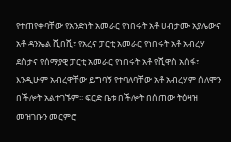የተጠየቀባቸው የአንድነት አመራር የነበሩት አቶ ሀብታሙ አያሌውና አቶ ዳንኤል ሺበሺ፣ የአረና ፓርቲ አመራር የነበሩት አቶ አብረሃ ደስታና የሰማያዊ ፓርቲ አመራር የነበሩት አቶ የሺዋስ አሰፋ፣ እንዲሁም አብረዋቸው ይግባኝ የተባለባቸው አቶ አብረሃም ሰለሞን በችሎት አልተገኙም፡፡ ፍርድ ቤቱ በችሎት በሰጠው ትዕዛዝ መዝገቡን መርምሮ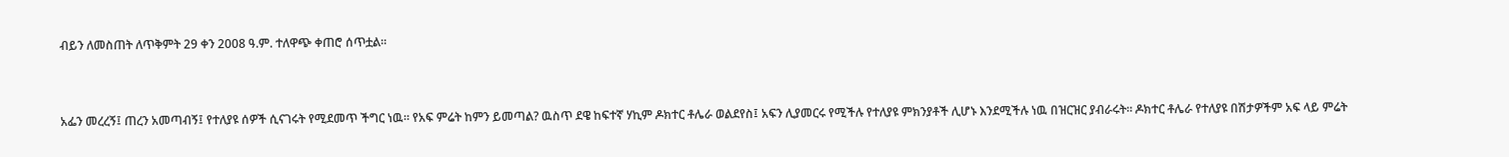ብይን ለመስጠት ለጥቅምት 29 ቀን 2008 ዓ.ም. ተለዋጭ ቀጠሮ ሰጥቷል፡፡



አፌን መረረኝ፤ ጠረን አመጣብኝ፤ የተለያዩ ሰዎች ሲናገሩት የሚደመጥ ችግር ነዉ። የአፍ ምሬት ከምን ይመጣል? ዉስጥ ደዌ ከፍተኛ ሃኪም ዶክተር ቶሌራ ወልደየስ፤ አፍን ሊያመርሩ የሚችሉ የተለያዩ ምክንያቶች ሊሆኑ እንደሚችሉ ነዉ በዝርዝር ያብራሩት። ዶክተር ቶሌራ የተለያዩ በሽታዎችም አፍ ላይ ምሬት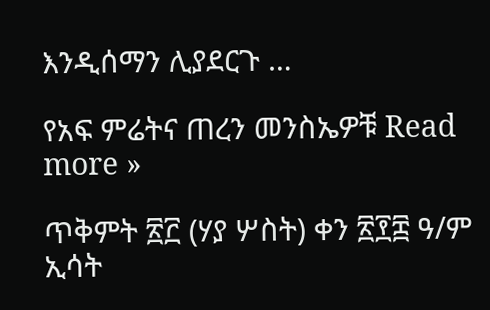እንዲሰማን ሊያደርጉ …

የአፍ ምሬትና ጠረን መንስኤዎቹ Read more »

ጥቅምት ፳፫ (ሃያ ሦስት) ቀን ፳፻፰ ዓ/ም ኢሳት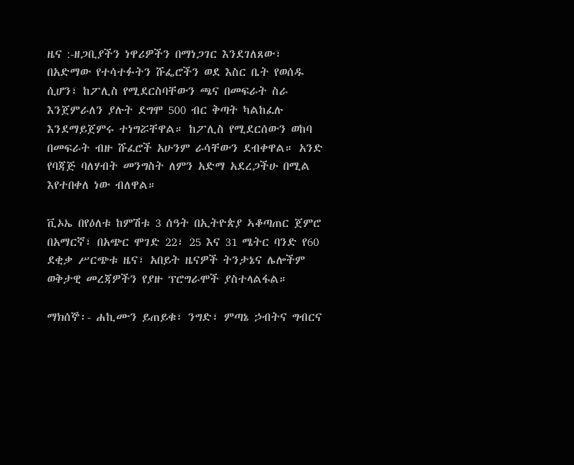ዜና :-ዘጋቢያችን ነዋሪዎችን በማነጋገር እንደገለጸው፣ በአድማው የተሳተፉትን ሹፌሮችን ወደ እስር ቤት የወሰዱ ሲሆን፣ ከፖሊስ የሚደርስባቸውን ጫና በመፍራት ስራ እንጀምራለን ያሉት ደግሞ 500 ብር ቅጣት ካልከፈሉ እንደማይጀምሩ ተነግሯቸዋል። ከፖሊስ የሚደርሰውን ወከባ በመፍራት ብዙ ሹፈሮች አሁንም ራሳቸውን ደብቀዋል። አንድ የባጃጅ ባለሃብት መንግስት ለምን አድማ አደረጋችሁ በሚል እየተበቀለ ነው ብለዋል።

ቪኦኤ በየዕለቱ ከምሽቱ 3 ሰዓት በኢትዮጵያ ኣቆጣጠር ጀምሮ በአማርኛ፣ በአጭር ሞገድ 22፣ 25 እና 31 ሜትር ባንድ የ60 ደቂቃ ሥርጭቱ ዜና፣ አበይት ዜናዎች ትንታኔና ሌሎችም ወቅታዊ መረጃዎችን የያዙ ፕሮግራሞች ያስተላልፋል።

ማክሰኞ፡- ሐኪሙን ይጠይቁ፣ ንግድ፣ ምጣኔ ኃብትና ግብርና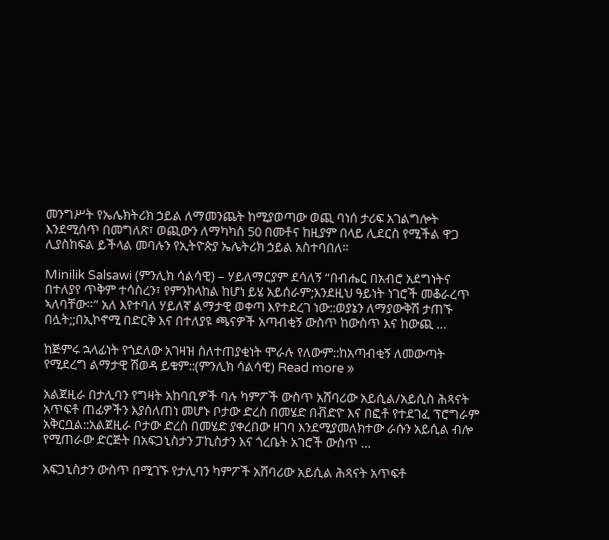መንግሥት የኤሌክትሪክ ኃይል ለማመንጨት ከሚያወጣው ወጪ ባነሰ ታሪፍ አገልግሎት እንደሚሰጥ በመግለጽ፣ ወጪውን ለማካካስ 50 በመቶና ከዚያም በላይ ሊደርስ የሚችል ዋጋ ሊያስከፍል ይችላል መባሉን የኢትዮጵያ ኤሌትሪክ ኃይል አስተባበለ።

Minilik Salsawi (ምንሊክ ሳልሳዊ) – ሃይለማርያም ደሳለኝ “በብሔር በአብሮ አደግነትና በተለያየ ጥቅም ተሳስረን፣ የምንከላከል ከሆነ ይሄ አይሰራም;እንደዚህ ዓይነት ነገሮች መቆራረጥ ኣለባቸው።” አለ እየተባለ ሃይለኛ ልማታዊ ወቀጣ እየተደረገ ነው::ወያኔን ለማያውቅሽ ታጠኙ በሏት;;በኢኮኖሚ በድርቅ እና በተለያዩ ጫናዎች አጣብቂኝ ውስጥ ከውስጥ እና ከውጪ …

ከጅምሩ ኋላፊነት የጎደለው አገዛዝ ስለተጠያቂነት ሞራሉ የለውም::ከአጣብቂኝ ለመውጣት የሚደረግ ልማታዊ ሽወዳ ይቁም::(ምንሊክ ሳልሳዊ) Read more »

አልጀዚራ በታሊባን የግዛት አከባቢዎች ባሉ ካምፖች ውስጥ አሸባሪው አይሲል/አይሲስ ሕጻናት አጥፍቶ ጠፊዎችን እያሰለጠነ መሆኑ ቦታው ድረስ በመሄድ በቭድዮ እና በፎቶ የተደገፈ ፕሮግራም አቅርቧል::አልጀዚራ ቦታው ድረስ በመሄድ ያቀረበው ዘገባ እንደሚያመለክተው ራሱን አይሲል ብሎ የሚጠራው ድርጅት በአፍጋኒስታን ፓኪስታን እና ጎረቤት አገሮች ውስጥ …

አፍጋኒስታን ውስጥ በሚገኙ የታሊባን ካምፖች አሸባሪው አይሲል ሕጻናት አጥፍቶ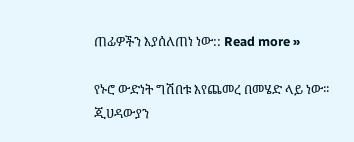ጠፊዎችን እያሰለጠነ ነው:: Read more »

የኑሮ ውድነት ግሽበቱ እየጨመረ በመሄድ ላይ ነው፡፡ ጂሀዳውያን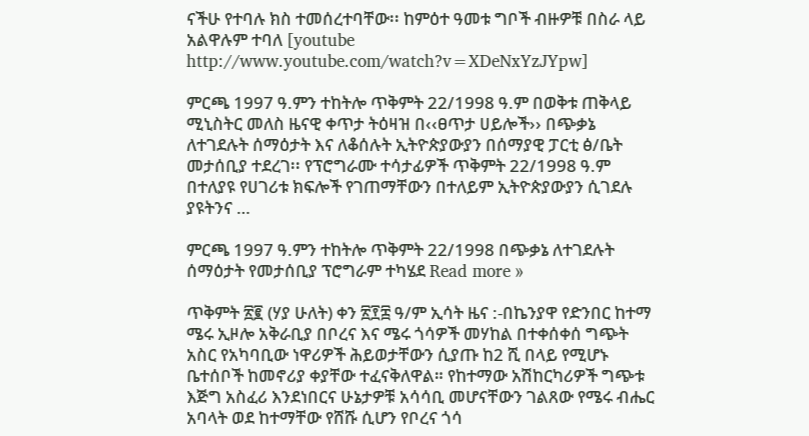ናችሁ የተባሉ ክስ ተመሰረተባቸው፡፡ ከምዕተ ዓመቱ ግቦች ብዙዎቹ በስራ ላይ አልዋሉም ተባለ [youtube http://www.youtube.com/watch?v=XDeNxYzJYpw]

ምርጫ 1997 ዓ.ምን ተከትሎ ጥቅምት 22/1998 ዓ.ም በወቅቱ ጠቅላይ ሚኒስትር መለስ ዜናዊ ቀጥታ ትዕዛዝ በ‹‹ፀጥታ ሀይሎች›› በጭቃኔ ለተገደሉት ሰማዕታት እና ለቆሰሉት ኢትዮጵያውያን በሰማያዊ ፓርቲ ፅ/ቤት መታሰቢያ ተደረገ፡፡ የፕሮግራሙ ተሳታፊዎች ጥቅምት 22/1998 ዓ.ም በተለያዩ የሀገሪቱ ክፍሎች የገጠማቸውን በተለይም ኢትዮጵያውያን ሲገደሉ ያዩትንና …

ምርጫ 1997 ዓ.ምን ተከትሎ ጥቅምት 22/1998 በጭቃኔ ለተገደሉት ሰማዕታት የመታሰቢያ ፕሮግራም ተካሄደ Read more »

ጥቅምት ፳፪ (ሃያ ሁለት) ቀን ፳፻፰ ዓ/ም ኢሳት ዜና :-በኬንያዋ የድንበር ከተማ ሜሩ ኢዞሎ አቅራቢያ በቦረና እና ሜሩ ጎሳዎች መሃከል በተቀሰቀሰ ግጭት አስር የአካባቢው ነዋሪዎች ሕይወታቸውን ሲያጡ ከ2 ሺ በላይ የሚሆኑ ቤተሰቦች ከመኖሪያ ቀያቸው ተፈናቅለዋል። የከተማው አሽከርካሪዎች ግጭቱ እጅግ አስፈሪ እንደነበርና ሁኔታዎቹ አሳሳቢ መሆናቸውን ገልጸው የሜሩ ብሔር አባላት ወደ ከተማቸው የሸሹ ሲሆን የቦረና ጎሳ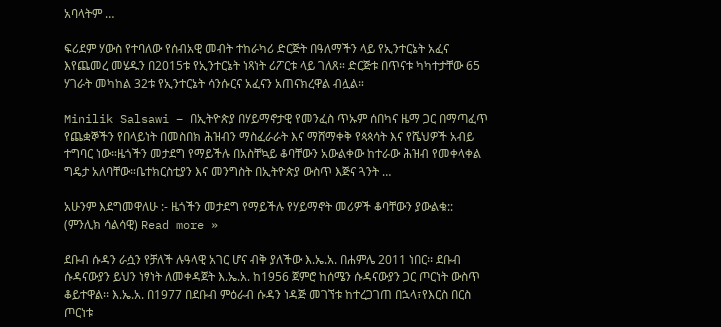አባላትም …

ፍሪደም ሃውስ የተባለው የሰብአዊ መብት ተከራካሪ ድርጅት በዓለማችን ላይ የኢንተርኔት አፈና እየጨመረ መሄዱን በ2015ቱ የኢንተርኔት ነጻነት ሪፖርቱ ላይ ገለጸ። ድርጅቱ በጥናቱ ካካተታቸው 65 ሃገራት መካከል 32ቱ የኢንተርኔት ሳንሱርና አፈናን አጠናክረዋል ብሏል።

Minilik Salsawi – በኢትዮጵያ በሃይማኖታዊ የመንፈስ ጥኡም ሰበካና ዜማ ጋር በማጣፈጥ የጨቋኞችን የበላይነት በመስበክ ሕዝብን ማስፈራራት እና ማሸማቀቅ የጳጳሳት እና የሼህዎች አብይ ተግባር ነው።ዜጎችን መታደግ የማይችሉ በአስቸኳይ ቆባቸውን አውልቀው ከተራው ሕዝብ የመቀላቀል ግዴታ አለባቸው።ቤተክርስቲያን እና መንግስት በኢትዮጵያ ውስጥ እጅና ጓንት …

አሁንም እደግመዋለሁ :- ዜጎችን መታደግ የማይችሉ የሃይማኖት መሪዎች ቆባቸውን ያውልቁ:: (ምንሊክ ሳልሳዊ) Read more »

ደቡብ ሱዳን ራሷን የቻለች ሉዓላዊ አገር ሆና ብቅ ያለችው እ.ኤ.አ. በሐምሌ 2011 ነበር፡፡ ደቡብ ሱዳናውያን ይህን ነፃነት ለመቀዳጀት እ.ኤ.አ. ከ1956 ጀምሮ ከሰሜን ሱዳናውያን ጋር ጦርነት ውስጥ ቆይተዋል፡፡ እ.ኤ.አ. በ1977 በደቡብ ምዕራብ ሱዳን ነዳጅ መገኘቱ ከተረጋገጠ በኋላ፣የእርስ በርስ ጦርነቱ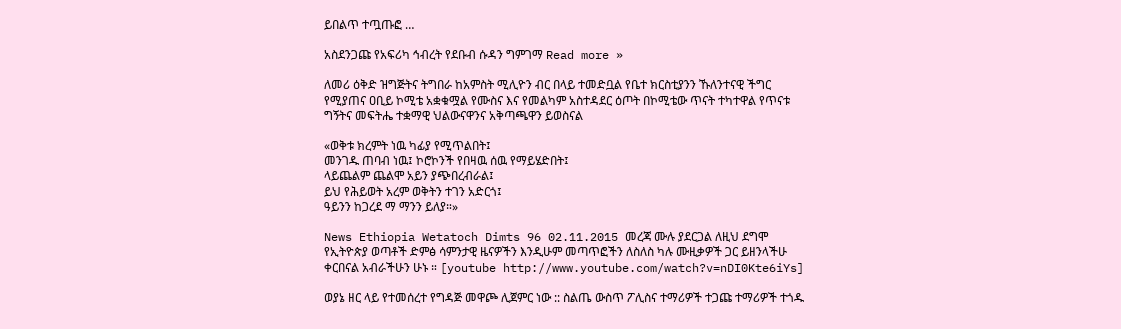ይበልጥ ተጧጡፎ …

አስደንጋጩ የአፍሪካ ኅብረት የደቡብ ሱዳን ግምገማ Read more »

ለመሪ ዕቅድ ዝግጅትና ትግበራ ከአምስት ሚሊዮን ብር በላይ ተመድቧል የቤተ ክርስቲያንን ኹለንተናዊ ችግር የሚያጠና ዐቢይ ኮሚቴ አቋቁሟል የሙስና እና የመልካም አስተዳደር ዕጦት በኮሚቴው ጥናት ተካተዋል የጥናቱ ግኝትና መፍትሔ ተቋማዊ ህልውናዋንና አቅጣጫዋን ይወስናል

«ወቅቱ ክረምት ነዉ ካፊያ የሚጥልበት፤
መንገዱ ጠባብ ነዉ፤ ኮሮኮንች የበዛዉ ሰዉ የማይሄድበት፤
ላይጨልም ጨልሞ አይን ያጭበረብራል፤
ይህ የሕይወት አረም ወቅትን ተገን አድርጎ፤
ዓይንን ከጋረደ ማ ማንን ይለያ።»

News Ethiopia Wetatoch Dimts 96 02.11.2015 መረጃ ሙሉ ያደርጋል ለዚህ ደግሞ የኢትዮጵያ ወጣቶች ድምፅ ሳምንታዊ ዜናዎችን እንዲሁም መጣጥፎችን ለስለስ ካሉ ሙዚቃዎች ጋር ይዘንላችሁ ቀርበናል አብራችሁን ሁኑ ። [youtube http://www.youtube.com/watch?v=nDI0Kte6iYs]

ወያኔ ዘር ላይ የተመሰረተ የግዳጅ መዋጮ ሊጀምር ነው :: ስልጤ ውስጥ ፖሊስና ተማሪዎች ተጋጩ ተማሪዎች ተጎዱ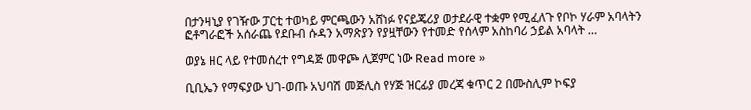በታንዛኒያ የገዥው ፓርቲ ተወካይ ምርጫውን አሸነፉ የናይጄሪያ ወታደራዊ ተቋም የሚፈለጉ የቦኮ ሃራም አባላትን ፎቶግራፎች አሰራጨ የደቡብ ሱዳን አማጽያን የያዟቸውን የተመድ የሰላም አስከባሪ ኃይል አባላት …

ወያኔ ዘር ላይ የተመሰረተ የግዳጅ መዋጮ ሊጀምር ነው Read more »

ቢቢኤን የማፍያው ህገ-ወጡ አህባሽ መጅሊስ የሃጅ ዝርፊያ መረጃ ቁጥር 2 በሙስሊም ኮፍያ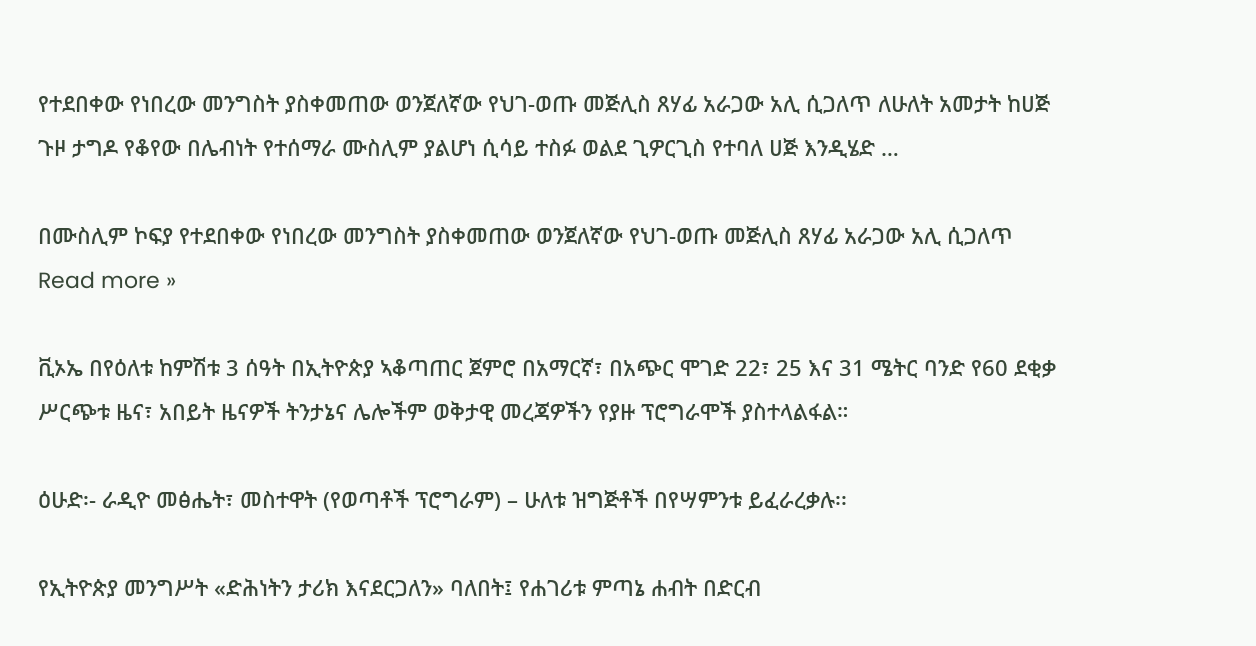የተደበቀው የነበረው መንግስት ያስቀመጠው ወንጀለኛው የህገ-ወጡ መጅሊስ ጸሃፊ አራጋው አሊ ሲጋለጥ ለሁለት አመታት ከሀጅ ጉዞ ታግዶ የቆየው በሌብነት የተሰማራ ሙስሊም ያልሆነ ሲሳይ ተስፉ ወልደ ጊዎርጊስ የተባለ ሀጅ እንዲሄድ …

በሙስሊም ኮፍያ የተደበቀው የነበረው መንግስት ያስቀመጠው ወንጀለኛው የህገ-ወጡ መጅሊስ ጸሃፊ አራጋው አሊ ሲጋለጥ Read more »

ቪኦኤ በየዕለቱ ከምሽቱ 3 ሰዓት በኢትዮጵያ ኣቆጣጠር ጀምሮ በአማርኛ፣ በአጭር ሞገድ 22፣ 25 እና 31 ሜትር ባንድ የ60 ደቂቃ ሥርጭቱ ዜና፣ አበይት ዜናዎች ትንታኔና ሌሎችም ወቅታዊ መረጃዎችን የያዙ ፕሮግራሞች ያስተላልፋል።

ዕሁድ፡- ራዲዮ መፅሔት፣ መስተዋት (የወጣቶች ፕሮግራም) – ሁለቱ ዝግጅቶች በየሣምንቱ ይፈራረቃሉ፡፡

የኢትዮጵያ መንግሥት «ድሕነትን ታሪክ እናደርጋለን» ባለበት፤ የሐገሪቱ ምጣኔ ሐብት በድርብ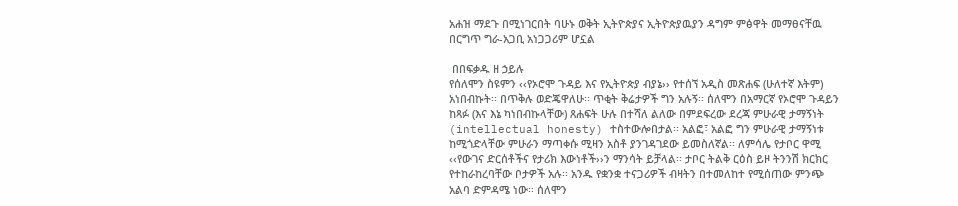አሐዝ ማደጉ በሚነገርበት ባሁኑ ወቅት ኢትዮጵያና ኢትዮጵያዉያን ዳግም ምፅዋት መማፀናቸዉ በርግጥ ግራ-አጋቢ አነጋጋሪም ሆኗል

 በበፍቃዱ ዘ ኃይሉ
የሰለሞን ስዩምን ‹‹የኦሮሞ ጉዳይ እና የኢትዮጵያ ብያኔ›› የተሰኘ አዲስ መጽሐፍ (ሁለተኛ እትም) አነበብኩት፡፡ በጥቅሉ ወድጄዋለሁ፡፡ ጥቂት ቅሬታዎች ግን አሉኝ፡፡ ሰለሞን በአማርኛ የኦሮሞ ጉዳይን ከጻፉ (እና እኔ ካነበብኩላቸው) ጸሐፍት ሁሉ በተሻለ ልለው በምደፍረው ደረጃ ምሁራዊ ታማኝነት (intellectual honesty) ተስተውሎበታል፡፡ አልፎ፣ አልፎ ግን ምሁራዊ ታማኝነቱ ከሚጎድላቸው ምሁራን ማጣቀሱ ሚዛን አስቶ ያንገዳገደው ይመስለኛል፡፡ ለምሳሌ የታቦር ዋሚ ‹‹የውገና ድርሰቶችና የታሪክ እውነቶች››ን ማንሳት ይቻላል፡፡ ታቦር ትልቅ ርዕስ ይዞ ትንንሽ ክርክር የተከራከረባቸው ቦታዎች አሉ፡፡ አንዱ የቋንቋ ተናጋሪዎች ብዛትን በተመለከተ የሚሰጠው ምንጭ አልባ ድምዳሜ ነው፡፡ ሰለሞን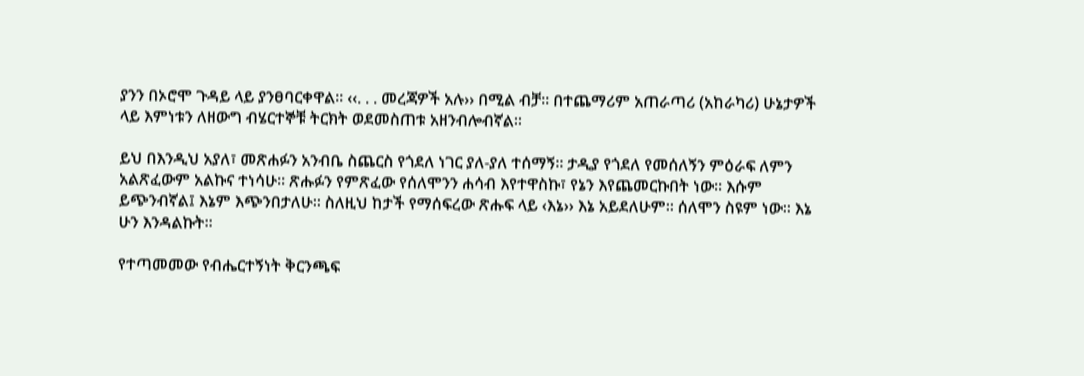ያንን በኦሮሞ ጉዳይ ላይ ያንፀባርቀዋል፡፡ ‹‹. . . መረጃዎች አሉ›› በሚል ብቻ፡፡ በተጨማሪም አጠራጣሪ (አከራካሪ) ሁኔታዎች ላይ እምነቱን ለዘውግ ብሄርተኞቹ ትርክት ወደመስጠቱ አዘንብሎብኛል፡፡

ይህ በእንዲህ አያለ፣ መጽሐፉን አንብቤ ስጨርስ የጎደለ ነገር ያለ-ያለ ተሰማኝ፡፡ ታዲያ የጎደለ የመሰለኝን ምዕራፍ ለምን አልጽፈውም አልኩና ተነሳሁ፡፡ ጽሑፉን የምጽፈው የሰለሞንን ሐሳብ እየተዋስኩ፣ የኔን እየጨመርኩበት ነው፡፡ እሱም ይጭንብኛል፤ እኔም እጭንበታለሁ፡፡ ስለዚህ ከታች የማሰፍረው ጽሑፍ ላይ ‹እኔ›› እኔ አይደለሁም፡፡ ሰለሞን ስዩም ነው፡፡ እኔ ሁን እንዳልኩት፡፡

የተጣመመው የብሔርተኝነት ቅርንጫፍ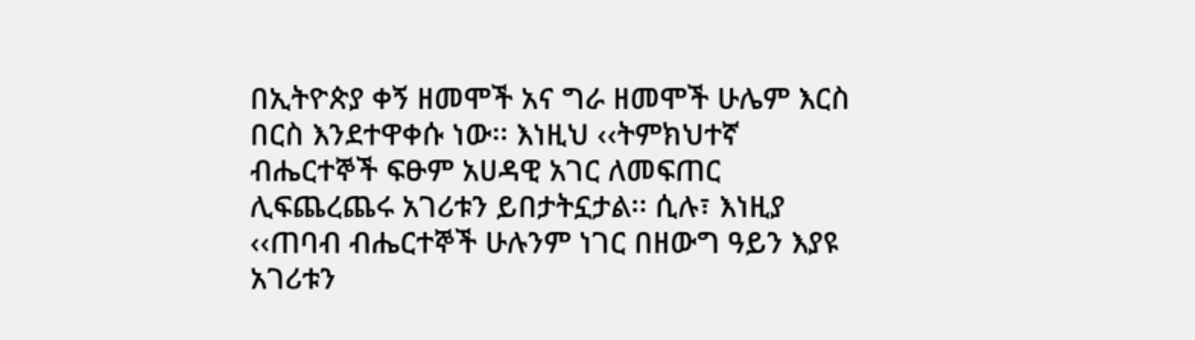በኢትዮጵያ ቀኝ ዘመሞች አና ግራ ዘመሞች ሁሌም እርስ በርስ እንደተዋቀሱ ነው፡፡ እነዚህ ‹‹ትምክህተኛ ብሔርተኞች ፍፁም አሀዳዊ አገር ለመፍጠር ሊፍጨረጨሩ አገሪቱን ይበታትኗታል፡፡ ሲሉ፣ እነዚያ ‹‹ጠባብ ብሔርተኞች ሁሉንም ነገር በዘውግ ዓይን እያዩ አገሪቱን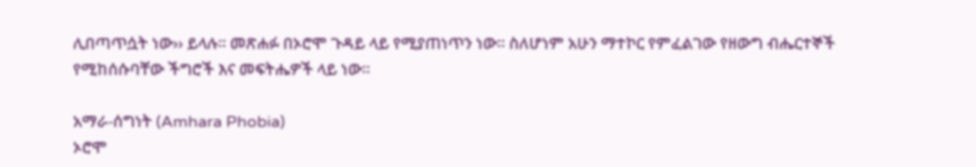ሊበጣጥሷት ነው›› ይላሉ፡፡ መጽሐፉ በኦሮሞ ጉዳይ ላይ የሚያጠነጥን ነው፡፡ ስለሆነም አሁን ማተኮር የምፈልገው የዘውግ ብሔርተኞች የሚከሰሱባቸው ችግሮች እና መፍትሔዎች ላይ ነው፡፡

አማራ-ሰግነት (Amhara Phobia)
ኦሮሞ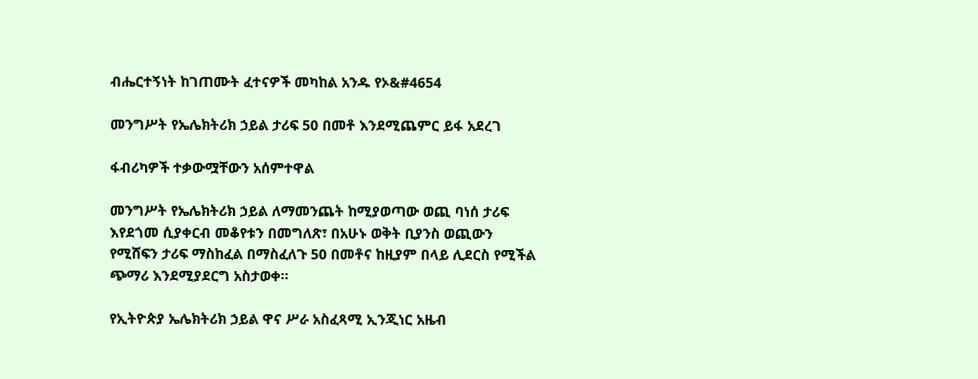ብሔርተኝነት ከገጠሙት ፈተናዎች መካከል አንዱ የኦ&#4654

መንግሥት የኤሌክትሪክ ኃይል ታሪፍ 50 በመቶ እንደሚጨምር ይፋ አደረገ

ፋብሪካዎች ተቃውሟቸውን አሰምተዋል

መንግሥት የኤሌክትሪክ ኃይል ለማመንጨት ከሚያወጣው ወጪ ባነሰ ታሪፍ እየደጎመ ሲያቀርብ መቆየቱን በመግለጽ፣ በአሁኑ ወቅት ቢያንስ ወጪውን የሚሸፍን ታሪፍ ማስከፈል በማስፈለጉ 50 በመቶና ከዚያም በላይ ሊደርስ የሚችል ጭማሪ እንደሚያደርግ አስታወቀ፡፡

የኢትዮጵያ ኤሌክትሪክ ኃይል ዋና ሥራ አስፈጻሚ ኢንጂነር አዜብ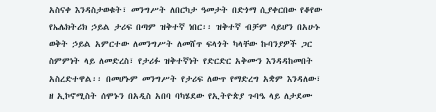አስናቀ እንዳስታወቁት፣ መንግሥት ለበርካታ ዓመታት በድጎማ ሲያቀርበው የቆየው የኤሌክትሪክ ኃይል ታሪፍ በጣም ዝቅተኛ ነበር፡፡ ዝቅተኛ ብቻም ሳይሆን በአሁኑ ወቅት ኃይል አምርተው ለመንግሥት ለመሸጥ ፍላጎት ካላቸው ኩባንያዎች ጋር ስምምነት ላይ ለመድረስ፣ የታሪፉ ዝቅተኛነት የድርድር አቅሙን እንዳዳከመበት አስረድተዋል፡፡ በመሆኑም መንግሥት የታሪፍ ለውጥ የማድረግ አቋም እንዳለው፣ ዘ ኢኮኖሚስት ሰሞኑን በአዲስ አበባ ባካሄደው የኢትዮጵያ ጉባዔ ላይ ለታደሙ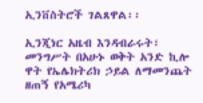ኢንቨስትሮች ገልጸዋል፡፡

ኢንጂነር አዜብ እንዳብራሩት፣ መንግሥት በአሁኑ ወቅት አንድ ኪሎ ዋት የኤሌክትሪክ ኃይል ለማመንጨት ዘጠኝ የአሜሪካ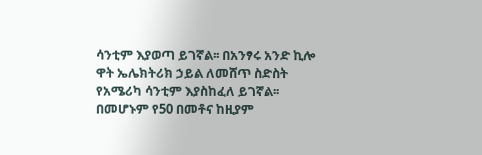ሳንቲም እያወጣ ይገኛል፡፡ በአንፃሩ አንድ ኪሎ ዋት ኤሌክትሪክ ኃይል ለመሸጥ ስድስት የአሜሪካ ሳንቲም እያስከፈለ ይገኛል፡፡ በመሆኑም የ50 በመቶና ከዚያም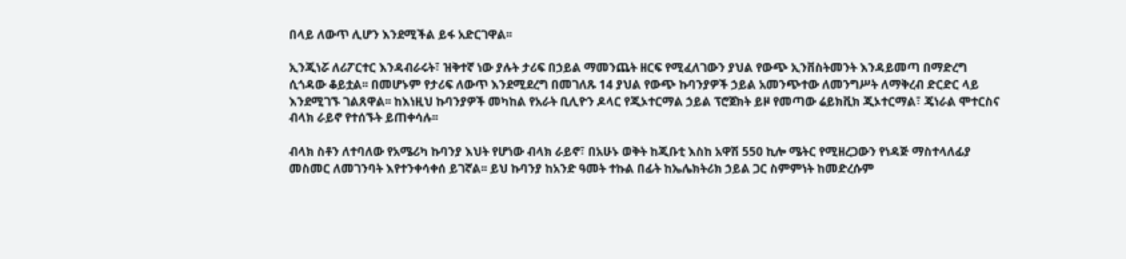በላይ ለውጥ ሊሆን እንደሚችል ይፋ አድርገዋል፡፡

ኢንጂነሯ ለሪፖርተር እንዳብራሩት፣ ዝቅተኛ ነው ያሉት ታሪፍ በኃይል ማመንጨት ዘርፍ የሚፈለገውን ያህል የውጭ ኢንቨስትመንት እንዳይመጣ በማድረግ ሲጎዳው ቆይቷል፡፡ በመሆኑም የታሪፍ ለውጥ እንደሚደረግ በመገለጹ 14 ያህል የውጭ ኩባንያዎች ኃይል አመንጭተው ለመንግሥት ለማቅረብ ድርድር ላይ እንደሚገኙ ገልጸዋል፡፡ ከእነዚህ ኩባንያዎች መካከል የአራት ቢሊዮን ዶላር የጂኦተርማል ኃይል ፕሮጀክት ይዞ የመጣው ሬይክቪክ ጂኦተርማል፣ ጄነራል ሞተርስና ብላክ ራይኖ የተሰኙት ይጠቀሳሉ፡፡

ብላክ ስቶን ለተባለው የአሜሪካ ኩባንያ እህት የሆነው ብላክ ራይኖ፣ በአሁኑ ወቅት ከጂቡቲ እስከ አዋሽ 550 ኪሎ ሜትር የሚዘረጋውን የነዳጅ ማስተላለፊያ መስመር ለመገንባት እየተንቀሳቀሰ ይገኛል፡፡ ይህ ኩባንያ ከአንድ ዓመት ተኩል በፊት ከኤሌክትሪክ ኃይል ጋር ስምምነት ከመድረሱም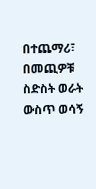በተጨማሪ፣ በመጪዎቹ ስድስት ወራት ውስጥ ወሳኝ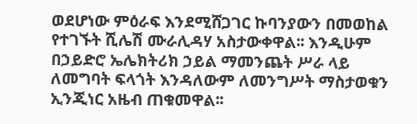ወደሆነው ምዕራፍ እንደሚሸጋገር ኩባንያውን በመወከል የተገኙት ሺሌሽ ሙራሊዳሃ አስታውቀዋል፡፡ እንዲሁም በኃይድሮ ኤሌክትሪክ ኃይል ማመንጨት ሥራ ላይ ለመግባት ፍላጎት እንዳለውም ለመንግሥት ማስታወቁን ኢንጂነር አዜብ ጠቁመዋል፡፡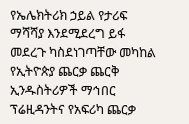የኤሌክትሪክ ኃይል የታሪፍ ማሻሻያ እንደሚደረግ ይፋ መደረጉ ካስደነገጣቸው መካከል የኢትዮጵያ ጨርቃ ጨርቅ ኢንዱስትሪዎች ማኅበር ፕሬዚዳንትና የአፍሪካ ጨርቃ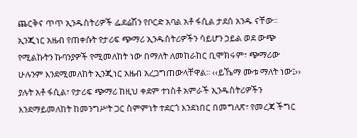ጨርቅና ጥጥ ኢንዱስትሪዎች ፌደሬሽን የቦርድ አባል አቶ ፋሲል ታደሰ አንዱ ናቸው፡፡ ኢንጂነር አዜብ የጠቀሱት የታሪፍ ጭማሪ ኢንዱስትሪዎችን ሳይሆን ኃይል ወደ ውጭ የሚልኩትን ኩባንያዎች የሚመለከት ነው በማለት ለመከራከር ቢሞክሩም፣ ጭማሪው ሁሉንም እንደሚመለከት ኢንጂነር አዜብ አረጋግጠውላቸዋል፡፡ ‹‹ይኼማ ሙቱ ማለት ነው፤›› ያሉት አቶ ፋሲል፣ የታሪፍ ጭማሪ ከዚህ ቀደም ተነስቶ አምራች ኢንዱስትሪዎችን እንደማይመለከት ከመንግሥት ጋር ስምምነት ተደርጎ እንደነበር በመግለጽ፣ የመረጃ ችግር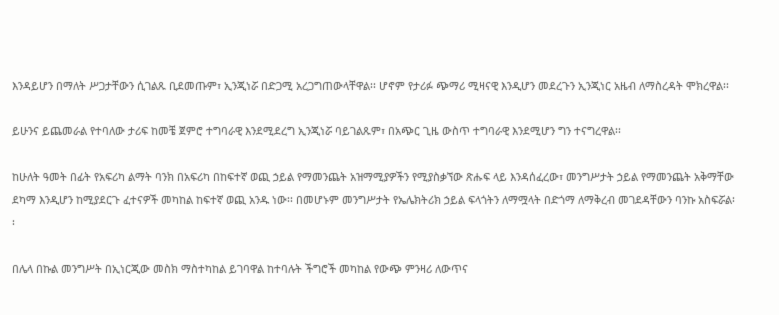እንዳይሆን በማለት ሥጋታቸውን ሲገልጹ ቢደመጡም፣ ኢንጂነሯ በድጋሚ አረጋግጠውላቸዋል፡፡ ሆኖም የታሪፉ ጭማሪ ሚዛናዊ እንዲሆን መደረጉን ኢንጂነር አዜብ ለማስረዳት ሞክረዋል፡፡

ይሁንና ይጨመራል የተባለው ታሪፍ ከመቼ ጀምሮ ተግባራዊ እንደሚደረግ ኢንጂነሯ ባይገልጹም፣ በአጭር ጊዜ ውስጥ ተግባራዊ እንደሚሆን ግን ተናግረዋል፡፡

ከሁለት ዓመት በፊት የአፍሪካ ልማት ባንክ በአፍሪካ በከፍተኛ ወጪ ኃይል የማመንጨት አዝማሚያዎችን የሚያስቃኘው ጽሑፍ ላይ እንዳሰፈረው፣ መንግሥታት ኃይል የማመንጨት አቅማቸው ደካማ እንዲሆን ከሚያደርጉ ፈተናዎች መካከል ከፍተኛ ወጪ አንዱ ነው፡፡ በመሆኑም መንግሥታት የኤሌክትሪክ ኃይል ፍላጎትን ለማሟላት በድጎማ ለማቅረብ መገደዳቸውን ባንኩ አስፍሯል፡፡

በሌላ በኩል መንግሥት በኢነርጂው መስክ ማስተካከል ይገባዋል ከተባሉት ችግሮች መካከል የውጭ ምንዛሪ ለውጥና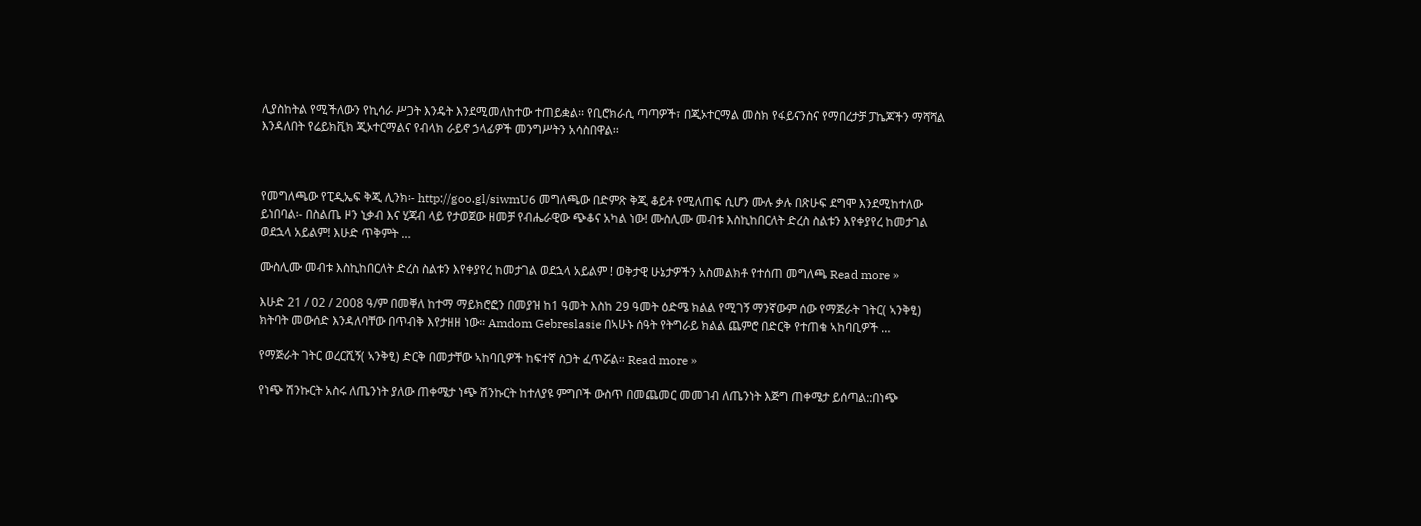ሊያስከትል የሚችለውን የኪሳራ ሥጋት እንዴት እንደሚመለከተው ተጠይቋል፡፡ የቢሮክራሲ ጣጣዎች፣ በጂኦተርማል መስክ የፋይናንስና የማበረታቻ ፓኬጆችን ማሻሻል እንዳለበት የሬይክቪክ ጂኦተርማልና የብላክ ራይኖ ኃላፊዎች መንግሥትን አሳስበዋል፡፡



የመግለጫው የፒዲኤፍ ቅጂ ሊንክ፡- http://goo.gl/siwmU6 መግለጫው በድምጽ ቅጂ ቆይቶ የሚለጠፍ ሲሆን ሙሉ ቃሉ በጽሁፍ ደግሞ እንደሚከተለው ይነበባል፡- በስልጤ ዞን ኒቃብ እና ሂጃብ ላይ የታወጀው ዘመቻ የብሔራዊው ጭቆና አካል ነው! ሙስሊሙ መብቱ እስኪከበርለት ድረስ ስልቱን እየቀያየረ ከመታገል ወደኋላ አይልም! እሁድ ጥቅምት …

ሙስሊሙ መብቱ እስኪከበርለት ድረስ ስልቱን እየቀያየረ ከመታገል ወደኋላ አይልም ! ወቅታዊ ሁኔታዎችን አስመልክቶ የተሰጠ መግለጫ Read more »

እሁድ 21 / 02 / 2008 ዓ/ም በመቐለ ከተማ ማይክሮፎን በመያዝ ከ1 ዓመት እስከ 29 ዓመት ዕድሜ ክልል የሚገኝ ማንኛውም ሰው የማጅራት ገትር( ኣንቅፂ) ክትባት መውሰድ እንዳለባቸው በጥብቅ እየታዘዘ ነው። Amdom Gebreslasie በኣሁኑ ሰዓት የትግራይ ክልል ጨምሮ በድርቅ የተጠቁ ኣከባቢዎች …

የማጅራት ገትር ወረርሺኝ( ኣንቅፂ) ድርቅ በመታቸው ኣከባቢዎች ከፍተኛ ስጋት ፈጥሯል። Read more »

የነጭ ሽንኩርት አስሩ ለጤንነት ያለው ጠቀሜታ ነጭ ሽንኩርት ከተለያዩ ምግቦች ውስጥ በመጨመር መመገብ ለጤንነት እጅግ ጠቀሜታ ይሰጣል::በነጭ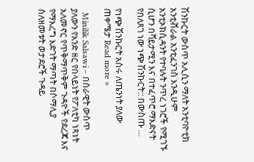ሽንኩርት ውስጥ አሊሲን ማለት አንቲባዮቲክ አንቲቭራል አንቲፈንገስ እንዲሁም አንቲኦክሲዳንት የተባሉት ንጥረ ነገሮች የሚገኙ ሲሆን በቫይታሚን እና በተፈጥሮ ማእድናት የበለጸገ ነው ነጭ ሽንኩርት:: በውስጡ …

የነጭ ሽንኩርት አስሩ ለጤንነት ያለው ጠቀሜታ Read more »

  Minilik Salsawi – በሰራዊት ውስጥ ያለውን የአንድ ዘር የበላይነት የፖለቲካ ነጻነት አለመኖር የጥቅማጥቅም ጉዳዮች የደረጃ እና የማእረግ እድገት ማጣት በሶማሊያ ስለዘመቱት ወታደሮች ጉዳይ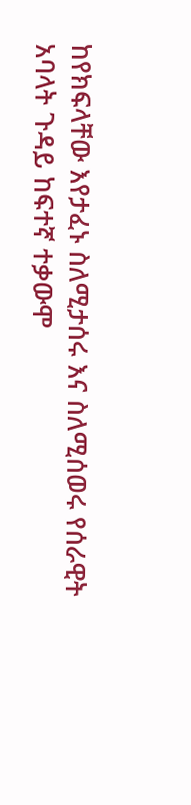ከየክፍላቸው እየታፈኑ ስለሚታሰሩ እና ስለሚሰወሩ የሰራዊት አባላት ጉዳይ ከፍተኛ ተቃውሞ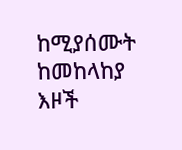ከሚያሰሙት ከመከላከያ እዞች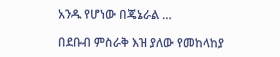አንዱ የሆነው በጄኔራል …

በደቡብ ምስራቅ እዝ ያለው የመከላከያ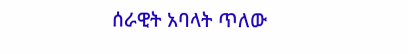ሰራዊት አባላት ጥለው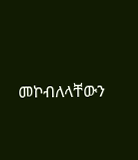መኮብለላቸውን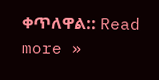ቀጥለዋል:: Read more »